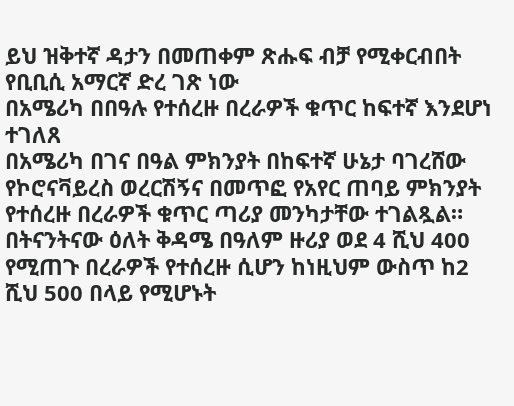ይህ ዝቅተኛ ዳታን በመጠቀም ጽሑፍ ብቻ የሚቀርብበት የቢቢሲ አማርኛ ድረ ገጽ ነው
በአሜሪካ በበዓሉ የተሰረዙ በረራዎች ቁጥር ከፍተኛ እንደሆነ ተገለጸ
በአሜሪካ በገና በዓል ምክንያት በከፍተኛ ሁኔታ ባገረሸው የኮሮናቫይረስ ወረርሽኝና በመጥፎ የአየር ጠባይ ምክንያት የተሰረዙ በረራዎች ቁጥር ጣሪያ መንካታቸው ተገልጿል።
በትናንትናው ዕለት ቅዳሜ በዓለም ዙሪያ ወደ 4 ሺህ 400 የሚጠጉ በረራዎች የተሰረዙ ሲሆን ከነዚህም ውስጥ ከ2 ሺህ 500 በላይ የሚሆኑት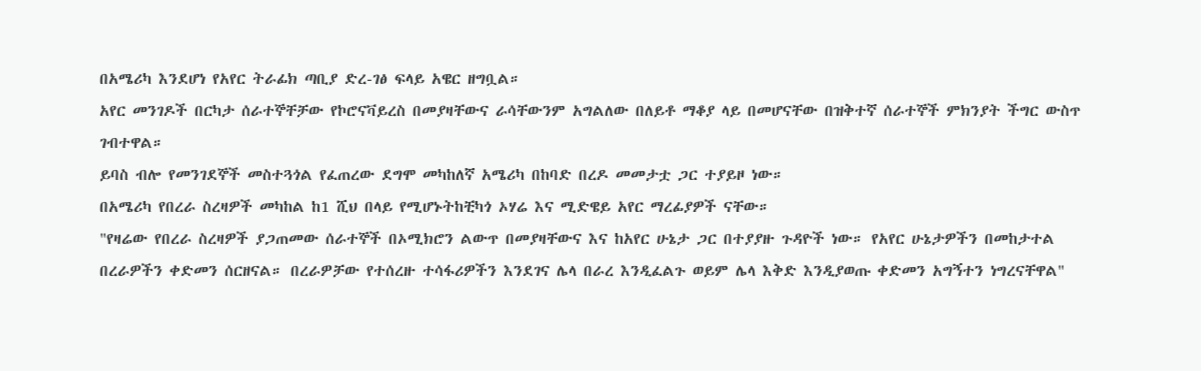በአሜሪካ እንደሆነ የአየር ትራፊክ ጣቢያ ድረ-ገፅ ፍላይ አዌር ዘግቧል።
አየር መንገዶች በርካታ ሰራተኞቸቻው የኮሮናቫይረስ በመያዛቸውና ራሳቸውንም አግልለው በለይቶ ማቆያ ላይ በመሆናቸው በዝቅተኛ ሰራተኞች ምክንያት ችግር ውስጥ ገብተዋል።
ይባስ ብሎ የመንገደኞች መስተጓጎል የፈጠረው ደግሞ መካከለኛ አሜሪካ በከባድ በረዶ መመታቷ ጋር ተያይዞ ነው።
በአሜሪካ የበረራ ስረዛዎች መካከል ከ1 ሺህ በላይ የሚሆኑትከቺካጎ ኦሃሬ እና ሚድዌይ አየር ማረፊያዎች ናቸው።
"የዛሬው የበረራ ስረዛዎች ያጋጠመው ሰራተኞች በኦሚክሮን ልውጥ በመያዛቸውና እና ከአየር ሁኔታ ጋር በተያያዙ ጉዳዮች ነው። የአየር ሁኔታዎችን በመከታተል በረራዎችን ቀድመን ሰርዘናል። በረራዎቻው የተሰረዙ ተሳፋሪዎችን እንደገና ሌላ በራረ እንዲፈልጉ ወይም ሌላ እቅድ እንዲያወጡ ቀድመን አግኝተን ነግረናቸዋል"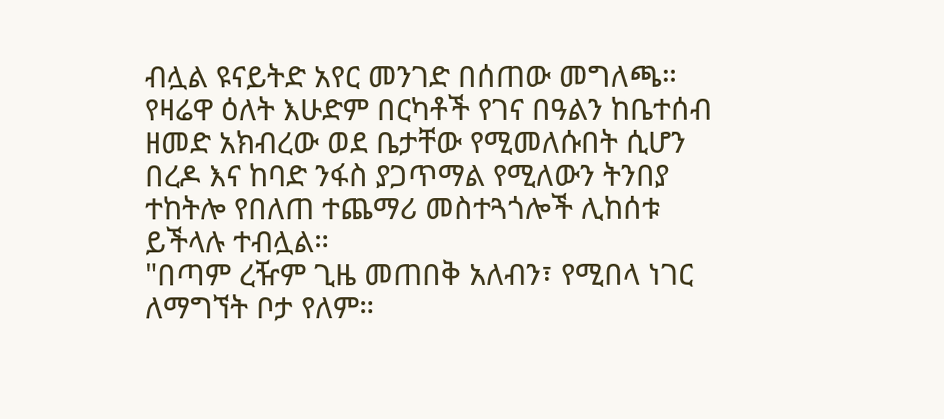ብሏል ዩናይትድ አየር መንገድ በሰጠው መግለጫ።
የዛሬዋ ዕለት እሁድም በርካቶች የገና በዓልን ከቤተሰብ ዘመድ አክብረው ወደ ቤታቸው የሚመለሱበት ሲሆን በረዶ እና ከባድ ንፋስ ያጋጥማል የሚለውን ትንበያ ተከትሎ የበለጠ ተጨማሪ መስተጓጎሎች ሊከሰቱ ይችላሉ ተብሏል።
"በጣም ረዥም ጊዜ መጠበቅ አለብን፣ የሚበላ ነገር ለማግኘት ቦታ የለም።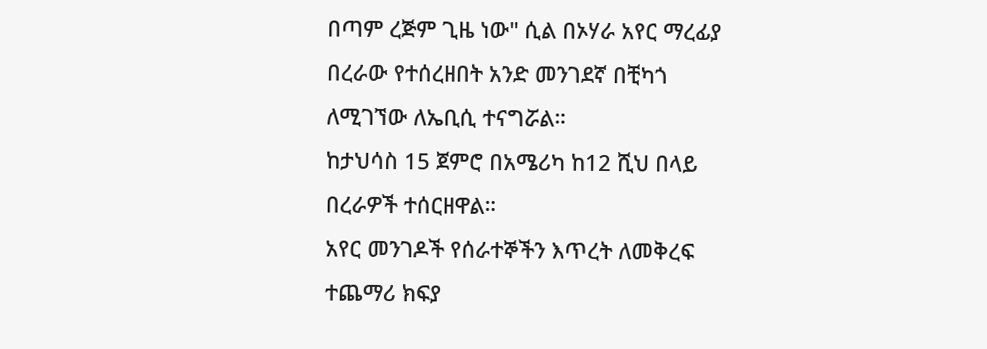በጣም ረጅም ጊዜ ነው" ሲል በኦሃራ አየር ማረፊያ በረራው የተሰረዘበት አንድ መንገደኛ በቺካጎ ለሚገኘው ለኤቢሲ ተናግሯል።
ከታህሳስ 15 ጀምሮ በአሜሪካ ከ12 ሺህ በላይ በረራዎች ተሰርዘዋል።
አየር መንገዶች የሰራተኞችን እጥረት ለመቅረፍ ተጨማሪ ክፍያ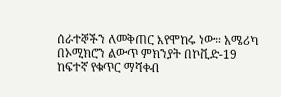ሰራተኞችን ለመቅጠር እየሞከሩ ነው። አሜሪካ በኦሚክሮን ልውጥ ምክንያት በኮቪድ-19 ከፍተኛ የቁጥር ማሻቀብ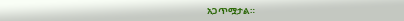አጋጥሟታል።